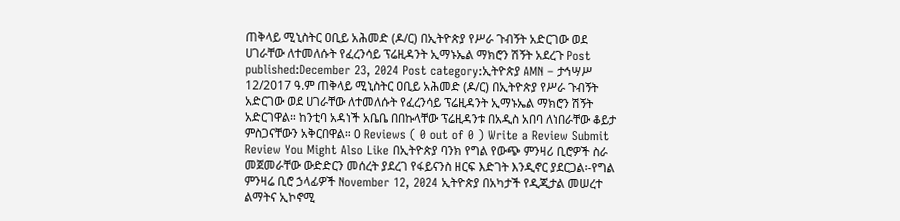ጠቅላይ ሚኒስትር ዐቢይ አሕመድ (ዶ/ር) በኢትዮጵያ የሥራ ጉብኝት አድርገው ወደ ሀገራቸው ለተመለሱት የፈረንሳይ ፕሬዚዳንት ኢማኑኤል ማክሮን ሽኝት አደረጉ Post published:December 23, 2024 Post category:ኢትዮጵያ AMN – ታኅሣሥ 12/2017 ዓ.ም ጠቅላይ ሚኒስትር ዐቢይ አሕመድ (ዶ/ር) በኢትዮጵያ የሥራ ጉብኝት አድርገው ወደ ሀገራቸው ለተመለሱት የፈረንሳይ ፕሬዚዳንት ኢማኑኤል ማክሮን ሽኝት አድርገዋል። ከንቲባ አዳነች አቤቤ በበኩላቸው ፕሬዚዳንቱ በአዲስ አበባ ለነበራቸው ቆይታ ምስጋናቸውን አቅርበዋል። 0 Reviews ( 0 out of 0 ) Write a Review Submit Review You Might Also Like በኢትዮጵያ ባንክ የግል የውጭ ምንዛሪ ቢሮዎች ስራ መጀመራቸው ውድድርን መሰረት ያደረገ የፋይናንስ ዘርፍ እድገት እንዲኖር ያደርጋል፡-የግል ምንዛሬ ቢሮ ኃላፊዎች November 12, 2024 ኢትዮጵያ በአካታች የዲጂታል መሠረተ ልማትና ኢኮኖሚ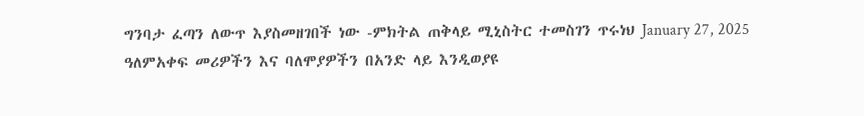ግንባታ ፈጣን ለውጥ እያስመዘገበች ነው -ምክትል ጠቅላይ ሚኒስትር ተመስገን ጥሩነህ January 27, 2025 ዓለምአቀፍ መሪዎችን እና ባለሞያዎችን በአንድ ላይ እንዲወያዩ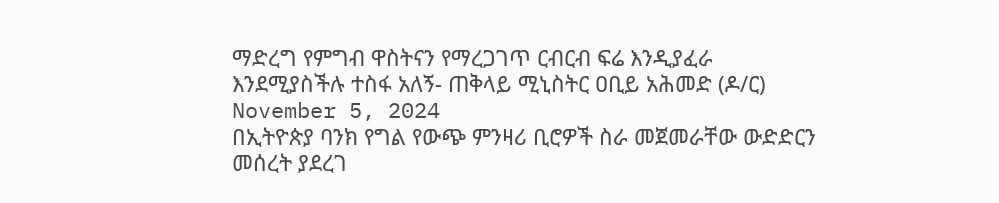ማድረግ የምግብ ዋስትናን የማረጋገጥ ርብርብ ፍሬ እንዲያፈራ እንደሚያስችሉ ተስፋ አለኝ- ጠቅላይ ሚኒስትር ዐቢይ አሕመድ (ዶ/ር) November 5, 2024
በኢትዮጵያ ባንክ የግል የውጭ ምንዛሪ ቢሮዎች ስራ መጀመራቸው ውድድርን መሰረት ያደረገ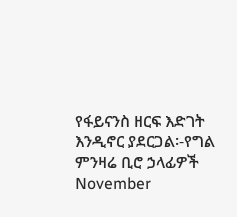የፋይናንስ ዘርፍ እድገት እንዲኖር ያደርጋል፡-የግል ምንዛሬ ቢሮ ኃላፊዎች November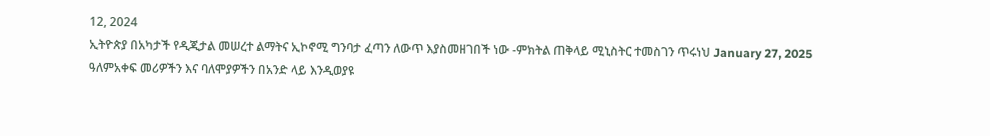12, 2024
ኢትዮጵያ በአካታች የዲጂታል መሠረተ ልማትና ኢኮኖሚ ግንባታ ፈጣን ለውጥ እያስመዘገበች ነው -ምክትል ጠቅላይ ሚኒስትር ተመስገን ጥሩነህ January 27, 2025
ዓለምአቀፍ መሪዎችን እና ባለሞያዎችን በአንድ ላይ እንዲወያዩ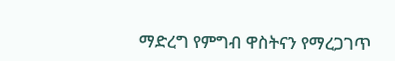ማድረግ የምግብ ዋስትናን የማረጋገጥ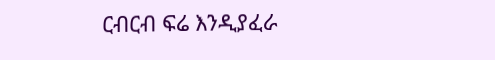ርብርብ ፍሬ እንዲያፈራ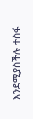እንደሚያስችሉ ተስፋ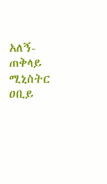አለኝ- ጠቅላይ ሚኒስትር ዐቢይ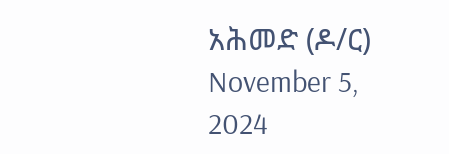አሕመድ (ዶ/ር) November 5, 2024